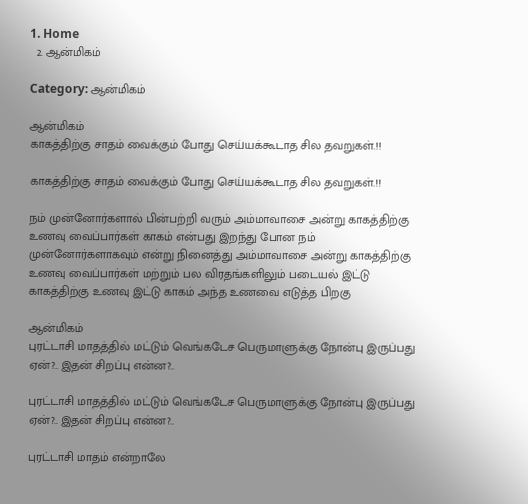1. Home
  2. ஆன்மிகம்

Category: ஆன்மிகம்

ஆன்மிகம்
காகத்திற்கு சாதம் வைக்கும் போது செய்யக்கூடாத சில தவறுகள்.!!

காகத்திற்கு சாதம் வைக்கும் போது செய்யக்கூடாத சில தவறுகள்.!!

நம் முன்னோர்களால் பின்பற்றி வரும் அம்மாவாசை அன்று காகத்திற்கு உணவு வைப்பார்கள் காகம் என்பது இறந்து போன நம் முன்னோர்களாகவும் என்று நினைத்து அம்மாவாசை அன்று காகத்திற்கு உணவு வைப்பார்கள் மற்றும் பல விரதங்களிலும் படையல் இட்டு காகத்திற்கு உணவு இட்டு காகம் அந்த உணவை எடுத்த பிறகு

ஆன்மிகம்
புரட்டாசி மாதத்தில் மட்டும் வெங்கடேச பெருமாளுக்கு நோன்பு இருப்பது ஏன்?.. இதன் சிறப்பு என்ன?..

புரட்டாசி மாதத்தில் மட்டும் வெங்கடேச பெருமாளுக்கு நோன்பு இருப்பது ஏன்?.. இதன் சிறப்பு என்ன?..

புரட்டாசி மாதம் என்றாலே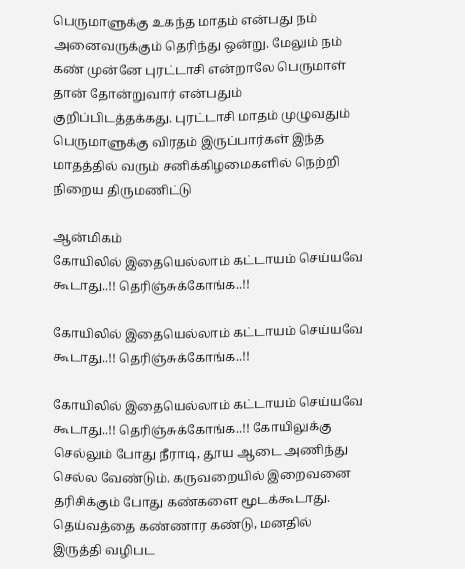பெருமாளுக்கு உகந்த மாதம் என்பது நம் அனைவருக்கும் தெரிந்து ஒன்று. மேலும் நம் கண் முன்னே புரட்டாசி என்றாலே பெருமாள் தான் தோன்றுவார் என்பதும் குறிப்பிடத்தக்கது. புரட்டாசி மாதம் முழுவதும் பெருமாளுக்கு விரதம் இருப்பார்கள் இந்த மாதத்தில் வரும் சனிக்கிழமைகளில் நெற்றி நிறைய திருமணிட்டு

ஆன்மிகம்
கோயிலில் இதையெல்லாம் கட்டாயம் செய்யவே கூடாது..!! தெரிஞ்சுக்கோங்க..!!

கோயிலில் இதையெல்லாம் கட்டாயம் செய்யவே கூடாது..!! தெரிஞ்சுக்கோங்க..!!

கோயிலில் இதையெல்லாம் கட்டாயம் செய்யவே கூடாது..!! தெரிஞ்சுக்கோங்க..!! கோயிலுக்கு செல்லும் போது நீராடி, தூய ஆடை அணிந்து செல்ல வேண்டும். கருவறையில் இறைவனை தரிசிக்கும் போது கண்களை மூடக்கூடாது. தெய்வத்தை கண்ணார கண்டு, மனதில் இருத்தி வழிபட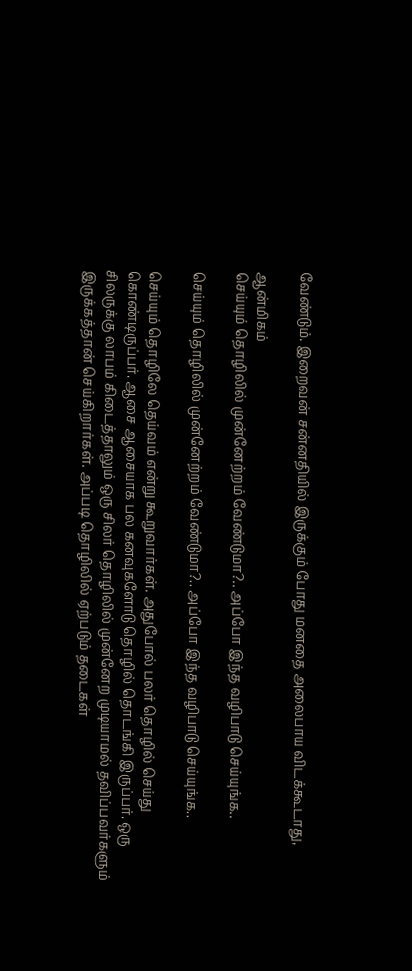வேண்டும். இறைவன் சன்னதியில் இருக்கும் போது மனதை அலைபாய விடக்கூடாது,

ஆன்மிகம்
செய்யும் தொழிலில் முன்னேற்றம் வேண்டுமா?.. அப்போ இந்த வழிபாடு செய்யுங்க..

செய்யும் தொழிலில் முன்னேற்றம் வேண்டுமா?.. அப்போ இந்த வழிபாடு செய்யுங்க..

செய்யும் தொழிலே தெய்வம் என்று கூறுவார்கள். அதுபோல் பலர் தொழில் செய்து கொண்டிருப்பர். ஆசை ஆசையாக பல கனவுகளோடு தொழில் தொடங்கி இருப்பர். ஒரு சிலருக்கு லாபம் கிடைத்தாலும் ஒரு சிலர் தொழிலில் முன்னேற முடியாமல் தவிப்பவர்களும் இருக்கத்தான் செய்கிறார்கள். அப்படி தொழிலில் ஏற்படும் தடைகள்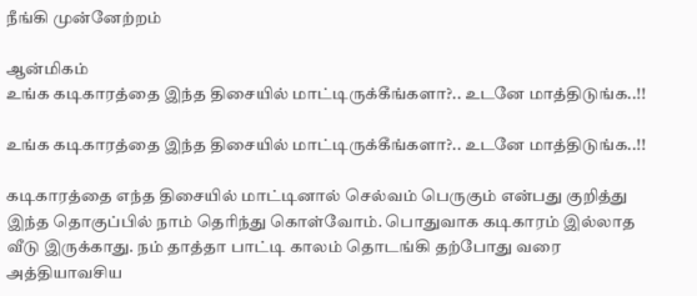நீங்கி முன்னேற்றம்

ஆன்மிகம்
உங்க கடிகாரத்தை இந்த திசையில் மாட்டிருக்கீங்களா?.. உடனே மாத்திடுங்க..!!

உங்க கடிகாரத்தை இந்த திசையில் மாட்டிருக்கீங்களா?.. உடனே மாத்திடுங்க..!!

கடிகாரத்தை எந்த திசையில் மாட்டினால் செல்வம் பெருகும் என்பது குறித்து இந்த தொகுப்பில் நாம் தெரிந்து கொள்வோம். பொதுவாக கடிகாரம் இல்லாத வீடு இருக்காது. நம் தாத்தா பாட்டி காலம் தொடங்கி தற்போது வரை அத்தியாவசிய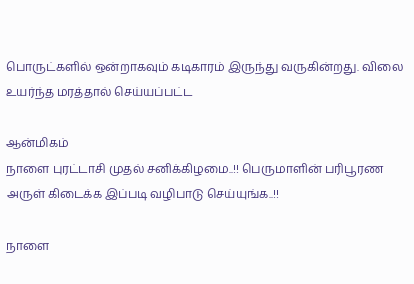பொருட்களில் ஒன்றாகவும் கடிகாரம் இருந்து வருகின்றது. விலை உயர்ந்த மரத்தால் செய்யப்பட்ட

ஆன்மிகம்
நாளை புரட்டாசி முதல் சனிக்கிழமை..!! பெருமாளின் பரிபூரண அருள் கிடைக்க இப்படி வழிபாடு செய்யுங்க..!!

நாளை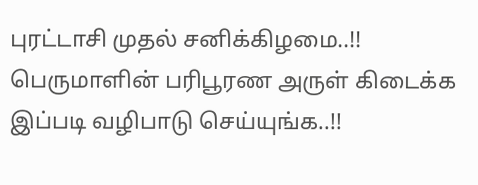புரட்டாசி முதல் சனிக்கிழமை..!! பெருமாளின் பரிபூரண அருள் கிடைக்க இப்படி வழிபாடு செய்யுங்க..!!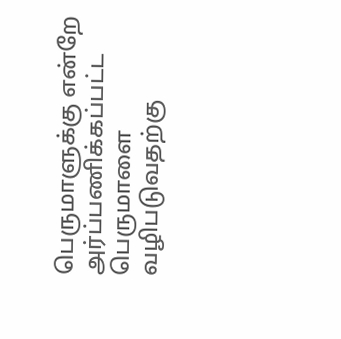பெருமாளுக்கு என்றே அர்ப்பணிக்கப்பட்ட பெருமாளை வழிபடுவதற்கு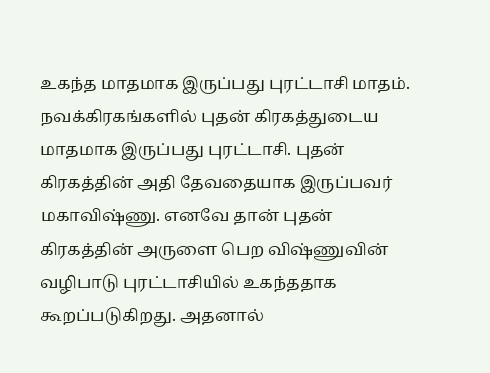உகந்த மாதமாக இருப்பது புரட்டாசி மாதம். நவக்கிரகங்களில் புதன் கிரகத்துடைய மாதமாக இருப்பது புரட்டாசி. புதன் கிரகத்தின் அதி தேவதையாக இருப்பவர் மகாவிஷ்ணு. எனவே தான் புதன் கிரகத்தின் அருளை பெற விஷ்ணுவின் வழிபாடு புரட்டாசியில் உகந்ததாக கூறப்படுகிறது. அதனால்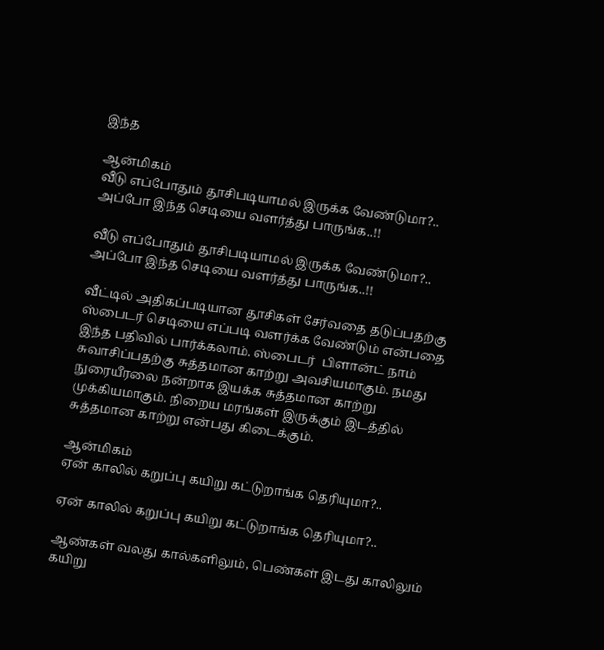இந்த

ஆன்மிகம்
வீடு எப்போதும் தூசிபடியாமல் இருக்க வேண்டுமா?.. அப்போ இந்த செடியை வளர்த்து பாருங்க..!!

வீடு எப்போதும் தூசிபடியாமல் இருக்க வேண்டுமா?.. அப்போ இந்த செடியை வளர்த்து பாருங்க..!!

வீட்டில் அதிகப்படியான தூசிகள் சேர்வதை தடுப்பதற்கு ஸ்பைடர் செடியை எப்படி வளர்க்க வேண்டும் என்பதை இந்த பதிவில் பார்க்கலாம். ஸ்பைடர்  பிளான்ட் நாம் சுவாசிப்பதற்கு சுத்தமான காற்று அவசியமாகும். நமது நுரையீரலை நன்றாக இயக்க சுத்தமான காற்று முக்கியமாகும். நிறைய மரங்கள் இருக்கும் இடத்தில் சுத்தமான காற்று என்பது கிடைக்கும்.

ஆன்மிகம்
ஏன் காலில் கறுப்பு கயிறு கட்டுறாங்க தெரியுமா?..

ஏன் காலில் கறுப்பு கயிறு கட்டுறாங்க தெரியுமா?..

ஆண்கள் வலது கால்களிலும், பெண்கள் இடது காலிலும் கயிறு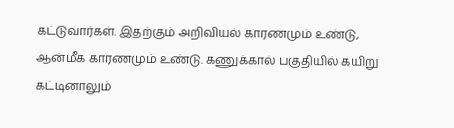கட்டுவார்கள். இதற்கும் அறிவியல் காரணமும் உண்டு, ஆன்மீக காரணமும் உண்டு. கணுக்கால் பகுதியில் கயிறு கட்டினாலும்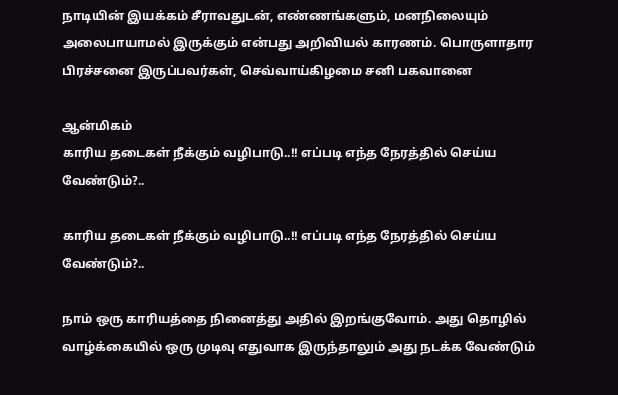நாடியின் இயக்கம் சீராவதுடன், எண்ணங்களும், மனநிலையும் அலைபாயாமல் இருக்கும் என்பது அறிவியல் காரணம். பொருளாதார பிரச்சனை இருப்பவர்கள், செவ்வாய்கிழமை சனி பகவானை

ஆன்மிகம்
காரிய தடைகள் நீக்கும் வழிபாடு..!! எப்படி எந்த நேரத்தில் செய்ய வேண்டும்?..

காரிய தடைகள் நீக்கும் வழிபாடு..!! எப்படி எந்த நேரத்தில் செய்ய வேண்டும்?..

நாம் ஒரு காரியத்தை நினைத்து அதில் இறங்குவோம். அது தொழில் வாழ்க்கையில் ஒரு முடிவு எதுவாக இருந்தாலும் அது நடக்க வேண்டும்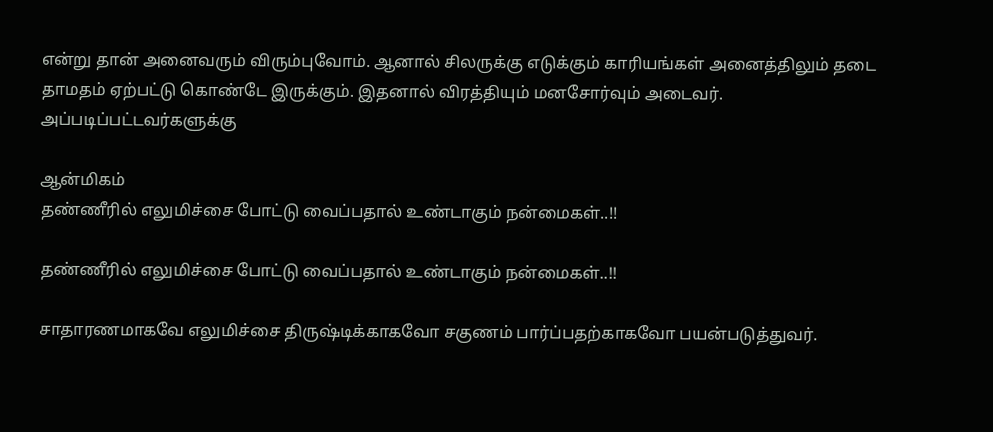என்று தான் அனைவரும் விரும்புவோம். ஆனால் சிலருக்கு எடுக்கும் காரியங்கள் அனைத்திலும் தடை தாமதம் ஏற்பட்டு கொண்டே இருக்கும். இதனால் விரத்தியும் மனசோர்வும் அடைவர். அப்படிப்பட்டவர்களுக்கு

ஆன்மிகம்
தண்ணீரில் எலுமிச்சை போட்டு வைப்பதால் உண்டாகும் நன்மைகள்..!!

தண்ணீரில் எலுமிச்சை போட்டு வைப்பதால் உண்டாகும் நன்மைகள்..!!

சாதாரணமாகவே எலுமிச்சை திருஷ்டிக்காகவோ சகுணம் பார்ப்பதற்காகவோ பயன்படுத்துவர்.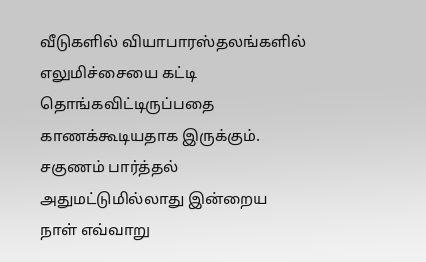வீடுகளில் வியாபாரஸ்தலங்களில் எலுமிச்சையை கட்டி தொங்கவிட்டிருப்பதை காணக்கூடியதாக இருக்கும். சகுணம் பார்த்தல் அதுமட்டுமில்லாது இன்றைய நாள் எவ்வாறு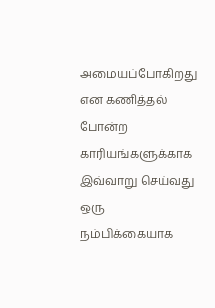அமையப்போகிறது என கணித்தல் போன்ற காரியங்களுக்காக இவ்வாறு செய்வது ஒரு நம்பிக்கையாக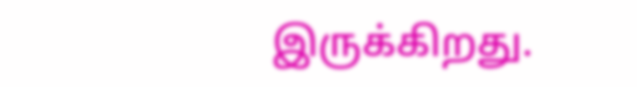இருக்கிறது.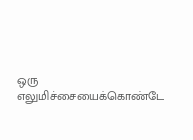ஒரு எலுமிச்சையைக்கொண்டே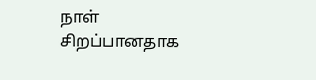நாள் சிறப்பானதாக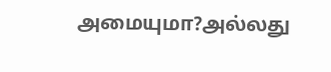அமையுமா?அல்லது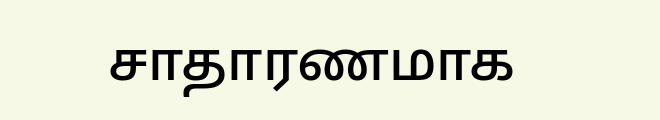சாதாரணமாக